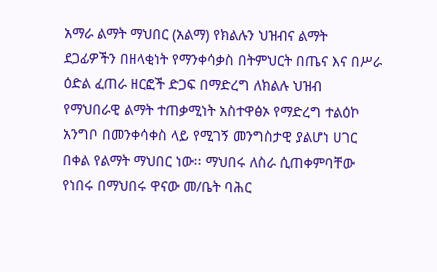አማራ ልማት ማህበር (አልማ) የክልሉን ህዝብና ልማት ደጋፊዎችን በዘላቂነት የማንቀሳቃስ በትምህርት በጤና እና በሥራ ዕድል ፈጠራ ዘርፎች ድጋፍ በማድረግ ለክልሉ ህዝብ የማህበራዊ ልማት ተጠቃሚነት አስተዋፅኦ የማድረግ ተልዕኮ አንግቦ በመንቀሳቀስ ላይ የሚገኝ መንግስታዊ ያልሆነ ሀገር በቀል የልማት ማህበር ነው፡፡ ማህበሩ ለስራ ሲጠቀምባቸው የነበሩ በማህበሩ ዋናው መ/ቤት ባሕር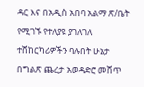ዳር እና በአዲስ አበባ አልማ ጽ/ቤት የሚገኙ የተለያዩ ያገለገለ ተሸከርካሪዎችን ባሉበት ሁኔታ በግልጽ ጨረታ አወዳድሮ መሸጥ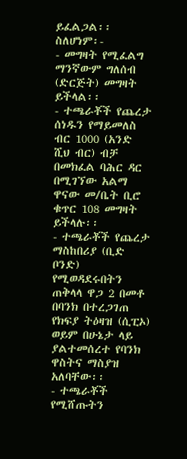ይፈልጋል፡፡ ስለሆነም፡-
- መግዛት የሚፈልግ ማንኛውም ግለሰብ (ድርጅት) መግዛት ይችላል፡፡
- ተጫራቾች የጨረታ ሰነዱን የማይመለስ ብር 1000 (አንድ ሺህ ብር) ብቻ በመክፈል ባሕር ዳር በሚገኘው አልማ ዋናው መ/ቤት ቢሮ ቁጥር 108 መግዛት ይችላሉ፡፡
- ተጫራቾች የጨረታ ማስከበሪያ (ቢድ ቦንድ) የሚወዳደሩበትን ጠቅላላ ዋጋ 2 በመቶ በባንክ በተረጋገጠ የክፍያ ትዕዛዝ (ሲፒኦ) ወይም በሁኔታ ላይ ያልተመሰረተ የባንክ ዋስትና ማስያዝ አለባቸው፡፡
- ተጫራቾች የሚሸጡትን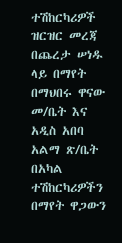ተሽከርካሪዎች ዝርዝር መረጃ በጨረታ ሠነዱ ላይ በማየት በማህበሩ ዋናው መ/ቤት እና አዲስ አበባ አልማ ጽ/ቤት በአካል ተሽከርካሪዎችን በማየት ዋጋውን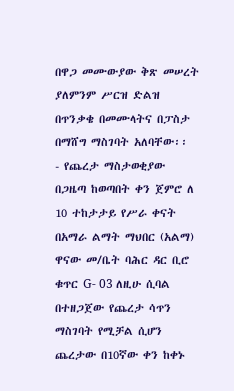በዋጋ መሙውያው ቅጽ መሠረት ያለምንም ሥርዝ ድልዝ በጥንቃቄ በመሙላትና በፓስታ በማሸግ ማስገባት አለባቸው፡፡
- የጨረታ ማስታወቂያው በጋዜጣ ከወጣበት ቀን ጀምሮ ለ 10 ተከታታይ የሥራ ቀናት በአማራ ልማት ማህበር (አልማ) ዋናው መ/ቤት ባሕር ዳር ቢሮ ቁጥር G- 03 ለዚሁ ሲባል በተዘጋጀው የጨረታ ሳጥን ማስገባት የሚቻል ሲሆን ጨረታው በ10ኛው ቀን ከቀኑ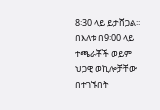8፡30 ላይ ይታሸጋል፡፡ በእለቱ በ9፡00 ላይ ተጫራቾች ወይም ህጋዊ ወኪሎቻቸው በተገኙበት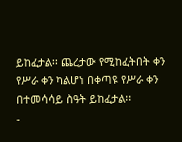ይከፈታል፡፡ ጨረታው የሚከፈትበት ቀን የሥራ ቀን ካልሆነ በቀጣዩ የሥራ ቀን በተመሳሳይ ስዓት ይከፈታል፡፡
-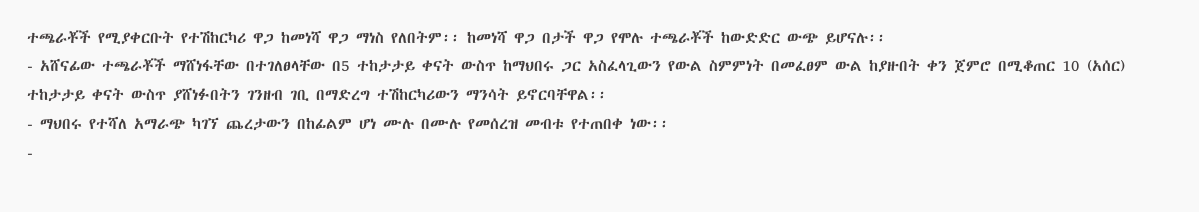ተጫራቾች የሚያቀርቡት የተሽከርካሪ ዋጋ ከመነሻ ዋጋ ማነስ የለበትም፡፡ ከመነሻ ዋጋ በታች ዋጋ የሞሉ ተጫራቾች ከውድድር ውጭ ይሆናሉ፡፡
- አሸናፊው ተጫራቾች ማሸነፋቸው በተገለፀላቸው በ5 ተከታታይ ቀናት ውስጥ ከማህበሩ ጋር አስፈላጊውን የውል ስምምነት በመፈፀም ውል ከያዙበት ቀን ጀምሮ በሚቆጠር 10 (አሰር) ተከታታይ ቀናት ውስጥ ያሸነፉበትን ገንዘብ ገቢ በማድረግ ተሽከርካሪውን ማንሳት ይኖርባቸዋል፡፡
- ማህበሩ የተሻለ አማራጭ ካገኘ ጨረታውን በከፊልም ሆነ ሙሉ በሙሉ የመሰረዝ መብቱ የተጠበቀ ነው፡፡
-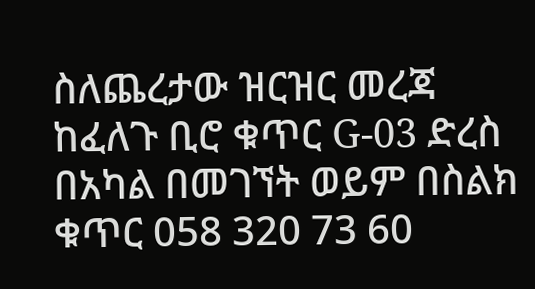ስለጨረታው ዝርዝር መረጃ ከፈለጉ ቢሮ ቁጥር G-03 ድረስ በአካል በመገኘት ወይም በስልክ ቁጥር 058 320 73 60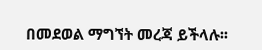በመደወል ማግኘት መረጃ ይችላሉ፡፡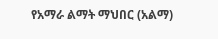የአማራ ልማት ማህበር (አልማ)